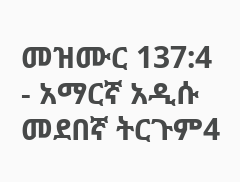መዝሙር 137:4 - አማርኛ አዲሱ መደበኛ ትርጉም4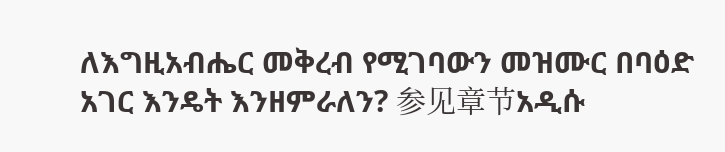ለእግዚአብሔር መቅረብ የሚገባውን መዝሙር በባዕድ አገር እንዴት እንዘምራለን? 参见章节አዲሱ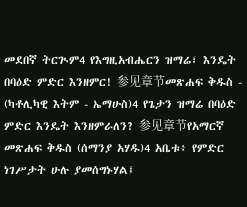መደበኛ ትርጒም4 የእግዚአብሔርን ዝማሬ፣ እንዴት በባዕድ ምድር እንዘምር! 参见章节መጽሐፍ ቅዱስ - (ካቶሊካዊ እትም - ኤማሁስ)4 የጌታን ዝማሬ በባዕድ ምድር እንዴት እንዘምራለን? 参见章节የአማርኛ መጽሐፍ ቅዱስ (ሰማንያ አሃዱ)4 አቤቱ፥ የምድር ነገሥታት ሁሉ ያመሰግኑሃል፤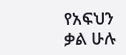የአፍህን ቃል ሁሉ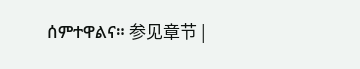ሰምተዋልና። 参见章节 |